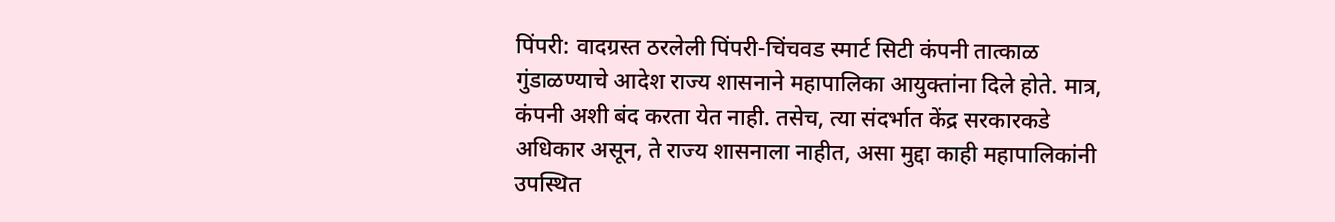पिंपरी: वादग्रस्त ठरलेली पिंपरी-चिंचवड स्मार्ट सिटी कंपनी तात्काळ गुंडाळण्याचे आदेश राज्य शासनाने महापालिका आयुक्तांना दिले होते. मात्र, कंपनी अशी बंद करता येत नाही. तसेच, त्या संदर्भात केंद्र सरकारकडे अधिकार असून, ते राज्य शासनाला नाहीत, असा मुद्दा काही महापालिकांनी उपस्थित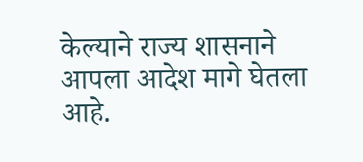केल्याने राज्य शासनाने आपला आदेश मागे घेतला आहे.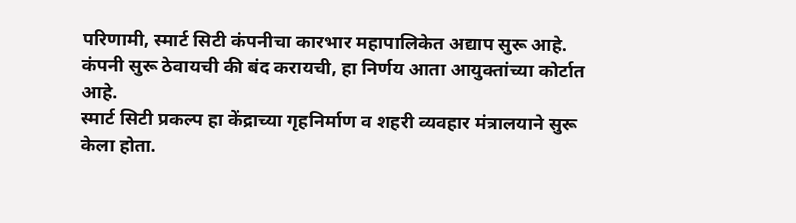परिणामी, स्मार्ट सिटी कंपनीचा कारभार महापालिकेत अद्याप सुरू आहे. कंपनी सुरू ठेवायची की बंद करायची, हा निर्णय आता आयुक्तांच्या कोर्टात आहे.
स्मार्ट सिटी प्रकल्प हा केंद्राच्या गृहनिर्माण व शहरी व्यवहार मंत्रालयाने सुरू केला होता.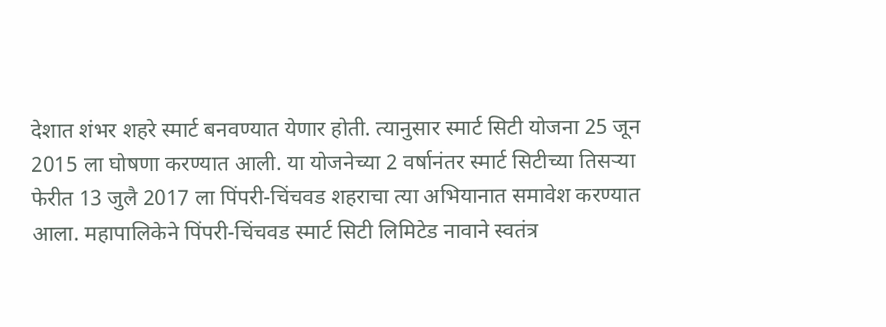देशात शंभर शहरे स्मार्ट बनवण्यात येणार होती. त्यानुसार स्मार्ट सिटी योजना 25 जून 2015 ला घोषणा करण्यात आली. या योजनेच्या 2 वर्षानंतर स्मार्ट सिटीच्या तिसऱ्या फेरीत 13 जुलै 2017 ला पिंपरी-चिंचवड शहराचा त्या अभियानात समावेश करण्यात आला. महापालिकेने पिंपरी-चिंचवड स्मार्ट सिटी लिमिटेड नावाने स्वतंत्र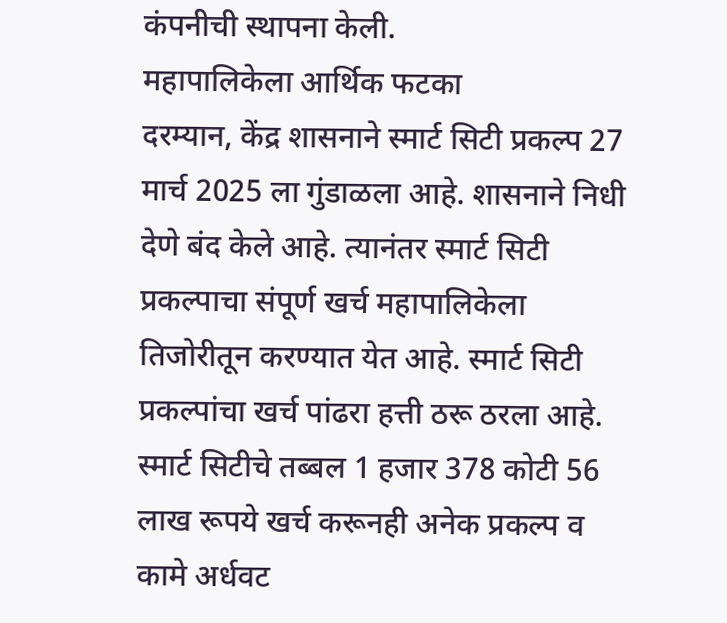कंपनीची स्थापना केली.
महापालिकेला आर्थिक फटका
दरम्यान, केंद्र शासनाने स्मार्ट सिटी प्रकल्प 27 मार्च 2025 ला गुंडाळला आहे. शासनाने निधी देणे बंद केले आहे. त्यानंतर स्मार्ट सिटी प्रकल्पाचा संपूर्ण खर्च महापालिकेला तिजोरीतून करण्यात येत आहे. स्मार्ट सिटी प्रकल्पांचा खर्च पांढरा हत्ती ठरू ठरला आहे. स्मार्ट सिटीचे तब्बल 1 हजार 378 कोटी 56 लाख रूपये खर्च करूनही अनेक प्रकल्प व कामे अर्धवट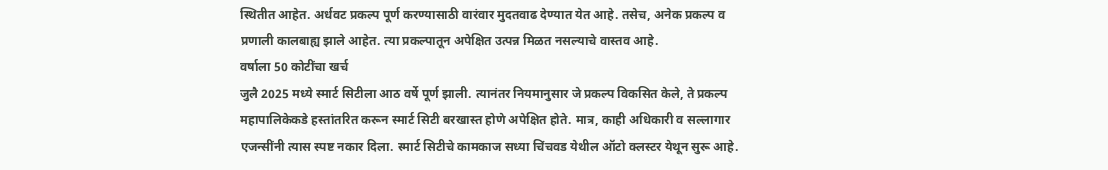स्थितीत आहेत. अर्धवट प्रकल्प पूर्ण करण्यासाठी वारंवार मुदतवाढ देण्यात येत आहे. तसेच, अनेक प्रकल्प व प्रणाली कालबाह्य झाले आहेत. त्या प्रकल्पातून अपेक्षित उत्पन्न मिळत नसल्याचे वास्तव आहे.
वर्षाला 50 कोटींचा खर्च
जुलै 2025 मध्ये स्मार्ट सिटीला आठ वर्षे पूर्ण झाली. त्यानंतर नियमानुसार जे प्रकल्प विकसित केले, ते प्रकल्प महापालिकेकडे हस्तांतरित करून स्मार्ट सिटी बरखास्त होणे अपेक्षित होते. मात्र, काही अधिकारी व सल्लागार एजन्सींनी त्यास स्पष्ट नकार दिला. स्मार्ट सिटीचे कामकाज सध्या चिंचवड येथील ऑटो क्लस्टर येथून सुरू आहे.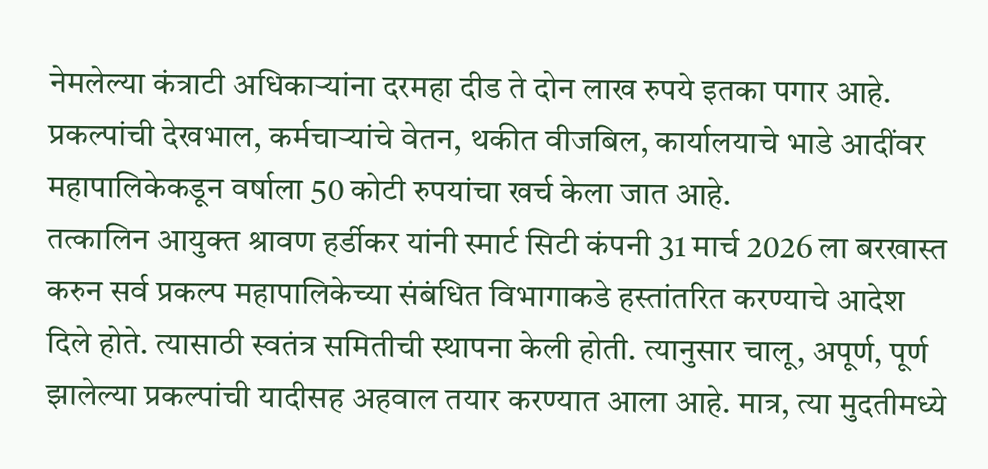नेमलेल्या कंत्राटी अधिकाऱ्यांना दरमहा दीड ते दोन लाख रुपये इतका पगार आहे. प्रकल्पांची देखभाल, कर्मचाऱ्यांचे वेतन, थकीत वीजबिल, कार्यालयाचे भाडे आदींवर महापालिकेकडून वर्षाला 50 कोटी रुपयांचा खर्च केला जात आहे.
तत्कालिन आयुक्त श्रावण हर्डीकर यांनी स्मार्ट सिटी कंपनी 31 मार्च 2026 ला बरखास्त करुन सर्व प्रकल्प महापालिकेच्या संबंधित विभागाकडे हस्तांतरित करण्याचे आदेश दिले होते. त्यासाठी स्वतंत्र समितीची स्थापना केली होती. त्यानुसार चालू, अपूर्ण, पूर्ण झालेल्या प्रकल्पांची यादीसह अहवाल तयार करण्यात आला आहे. मात्र, त्या मुदतीमध्ये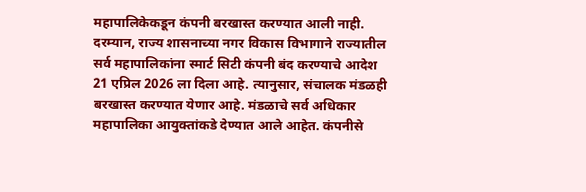महापालिकेकडून कंपनी बरखास्त करण्यात आली नाही.
दरम्यान, राज्य शासनाच्या नगर विकास विभागाने राज्यातील सर्व महापालिकांना स्मार्ट सिटी कंपनी बंद करण्याचे आदेश 21 एप्रिल 2026 ला दिला आहे. त्यानुसार, संचालक मंडळही बरखास्त करण्यात येणार आहे. मंडळाचे सर्व अधिकार महापालिका आयुक्तांकडे देण्यात आले आहेत. कंपनीसे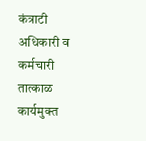कंत्राटी अधिकारी व कर्मचारी तात्काळ कार्यमुक्त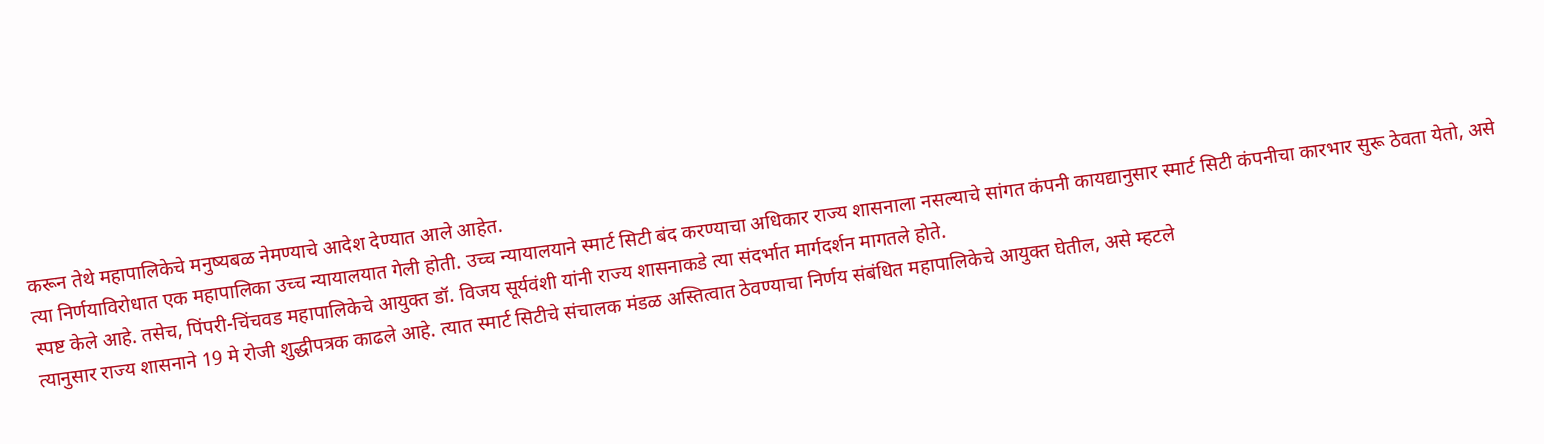करून तेथे महापालिकेचे मनुष्यबळ नेमण्याचे आदेश देण्यात आले आहेत.
त्या निर्णयाविरोधात एक महापालिका उच्च न्यायालयात गेली होती. उच्च न्यायालयाने स्मार्ट सिटी बंद करण्याचा अधिकार राज्य शासनाला नसल्याचे सांगत कंपनी कायद्यानुसार स्मार्ट सिटी कंपनीचा कारभार सुरू ठेवता येतो, असे स्पष्ट केले आहे. तसेच, पिंपरी-चिंचवड महापालिकेचे आयुक्त डॉ. विजय सूर्यवंशी यांनी राज्य शासनाकडे त्या संदर्भात मार्गदर्शन मागतले होते.
त्यानुसार राज्य शासनाने 19 मे रोजी शुद्धीपत्रक काढले आहे. त्यात स्मार्ट सिटीचे संचालक मंडळ अस्तित्वात ठेवण्याचा निर्णय संबंधित महापालिकेचे आयुक्त घेतील, असे म्हटले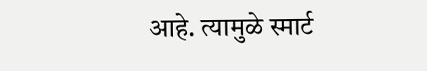आहे. त्यामुळे स्मार्ट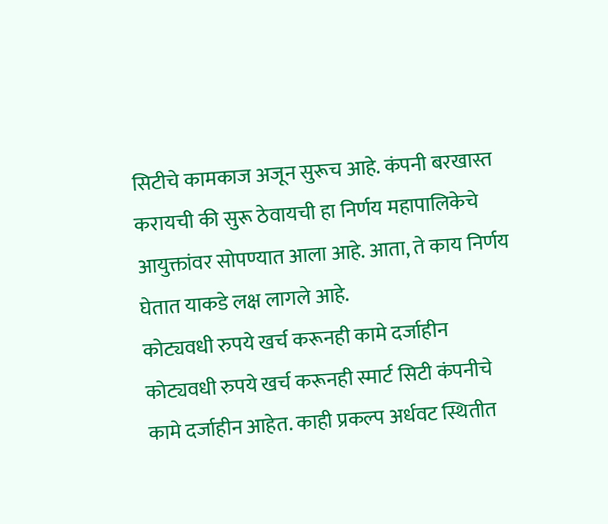सिटीचे कामकाज अजून सुरूच आहे. कंपनी बरखास्त करायची की सुरू ठेवायची हा निर्णय महापालिकेचे आयुक्तांवर सोपण्यात आला आहे. आता, ते काय निर्णय घेतात याकडे लक्ष लागले आहे.
कोट्यवधी रुपये खर्च करूनही कामे दर्जाहीन
कोट्यवधी रुपये खर्च करूनही स्मार्ट सिटी कंपनीचे कामे दर्जाहीन आहेत. काही प्रकल्प अर्धवट स्थितीत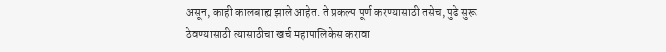असून, काही कालबाह्य झाले आहेत. ते प्रकल्प पूर्ण करण्यासाठी तसेच, पुढे सुरू ठेवण्यासाठी त्यासाठीचा खर्च महापालिकेस करावा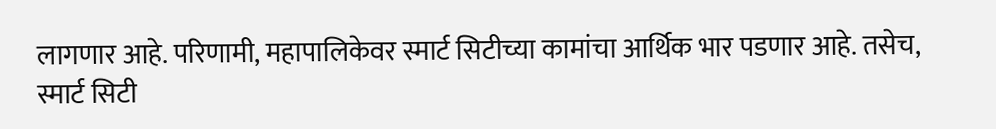लागणार आहे. परिणामी, महापालिकेवर स्मार्ट सिटीच्या कामांचा आर्थिक भार पडणार आहे. तसेच, स्मार्ट सिटी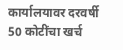कार्यालयावर दरवर्षी 50 कोटींचा खर्च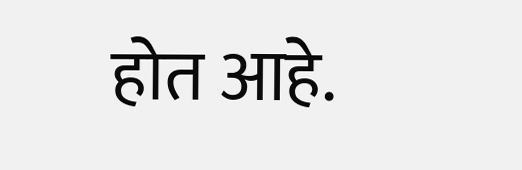होत आहे.